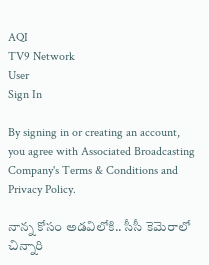AQI
TV9 Network
User
Sign In

By signing in or creating an account, you agree with Associated Broadcasting Company's Terms & Conditions and Privacy Policy.

నాన్న కోసం అడవిలోకి.. సీసీ కెమెరాలో చిన్నారి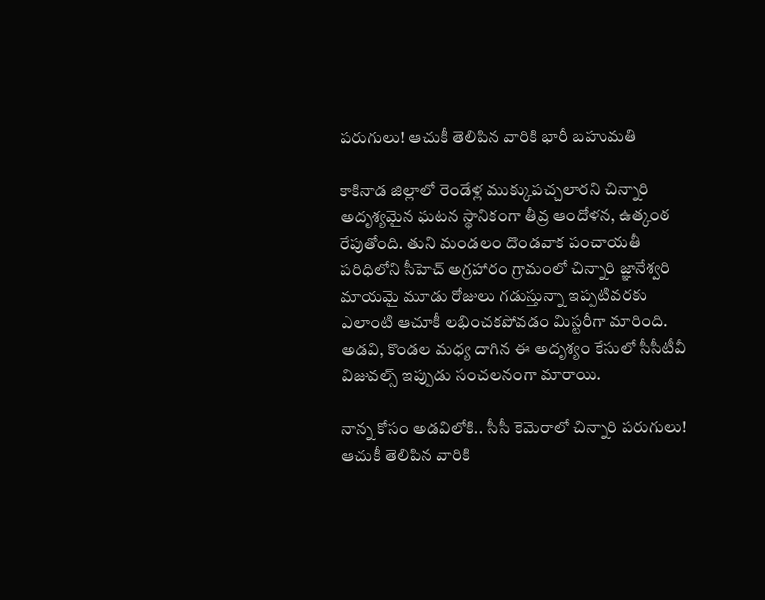పరుగులు! ఆచుకీ తెలిపిన వారికి భారీ బహుమతి

కాకినాడ జిల్లాలో రెండేళ్ల ముక్కుపచ్చలారని చిన్నారి అదృశ్యమైన ఘటన స్థానికంగా తీవ్ర ఆందోళన, ఉత్కంఠ రేపుతోంది. తుని మండలం దొండవాక పంచాయతీ పరిధిలోని సీహెచ్ అగ్రహారం గ్రామంలో చిన్నారి జ్ఞానేశ్వరి మాయమై మూడు రోజులు గడుస్తున్నా ఇప్పటివరకు ఎలాంటి ఆచూకీ లభించకపోవడం మిస్టరీగా మారింది. అడవి, కొండల మధ్య దాగిన ఈ అదృశ్యం కేసులో సీసీటీవీ విజువల్స్ ఇప్పుడు సంచలనంగా మారాయి.

నాన్న కోసం అడవిలోకి.. సీసీ కెమెరాలో చిన్నారి పరుగులు! ఆచుకీ తెలిపిన వారికి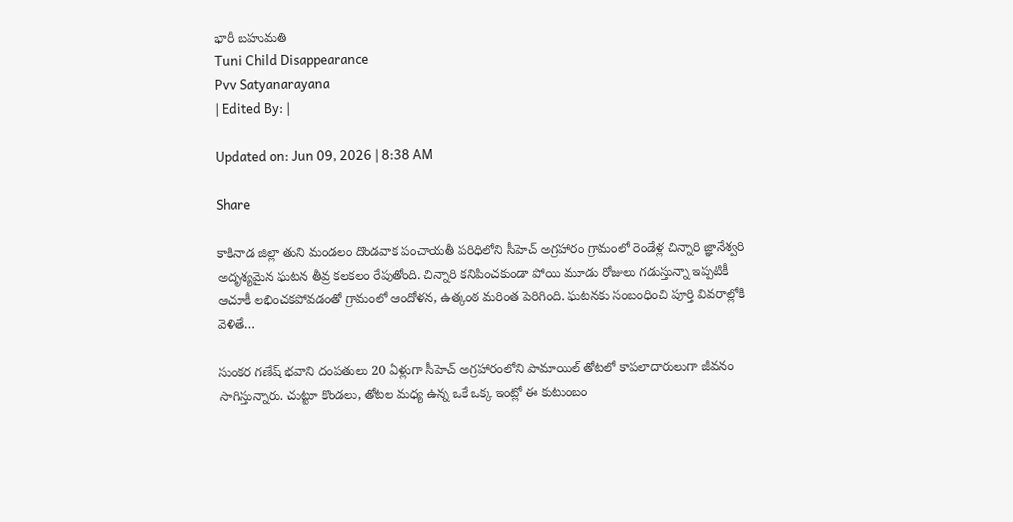భారీ బహుమతి
Tuni Child Disappearance
Pvv Satyanarayana
| Edited By: |

Updated on: Jun 09, 2026 | 8:38 AM

Share

కాకినాడ జిల్లా తుని మండలం దొండవాక పంచాయతీ పరిధిలోని సీహెచ్ అగ్రహారం గ్రామంలో రెండేళ్ల చిన్నారి జ్ఞానేశ్వరి అదృశ్యమైన ఘటన తీవ్ర కలకలం రేపుతోంది. చిన్నారి కనిపించకుండా పోయి మూడు రోజులు గడుస్తున్నా ఇప్పటికీ ఆచూకీ లభించకపోవడంతో గ్రామంలో ఆందోళన, ఉత్కంఠ మరింత పెరిగింది. ఘటనకు సంబంధించి పూర్తి వివరాల్లోకి వెళితే…

సుంకర గణేష్ భవాని దంపతులు 20 ఏళ్లుగా సీహెచ్ అగ్రహారంలోని పామాయిల్ తోటలో కాపలాదారులుగా జీవనం సాగిస్తున్నారు. చుట్టూ కొండలు, తోటల మధ్య ఉన్న ఒకే ఒక్క ఇంట్లో ఈ కుటుంబం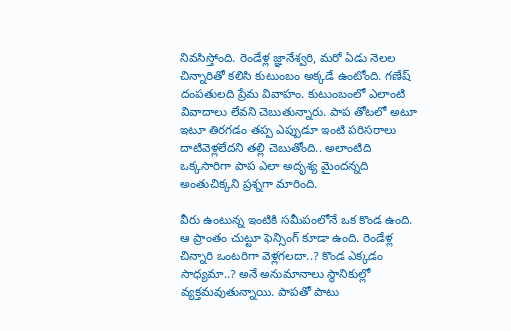నివసిస్తోంది. రెండేళ్ల జ్ఞానేశ్వరి, మరో ఏడు నెలల చిన్నారితో కలిసి కుటుంబం అక్కడే ఉంటోంది. గణేష్ దంపతులది ప్రేమ వివాహం. కుటుంబంలో ఎలాంటి వివాదాలు లేవని చెబుతున్నారు. పాప తోటలో అటూ ఇటూ తిరగడం తప్ప ఎప్పుడూ ఇంటి పరిసరాలు దాటివెళ్లలేదని తల్లి చెబుతోంది.. అలాంటిది ఒక్కసారిగా పాప ఎలా అదృశ్య మైందన్నది అంతుచిక్కని ప్రశ్నగా మారింది.

వీరు ఉంటున్న ఇంటికి సమీపంలోనే ఒక కొండ ఉంది. ఆ ప్రాంతం చుట్టూ ఫెన్సింగ్ కూడా ఉంది. రెండేళ్ల చిన్నారి ఒంటరిగా వెళ్లగలదా..? కొండ ఎక్కడం సాధ్యమా..? అనే అనుమానాలు స్థానికుల్లో వ్యక్తమవుతున్నాయి. పాపతో పాటు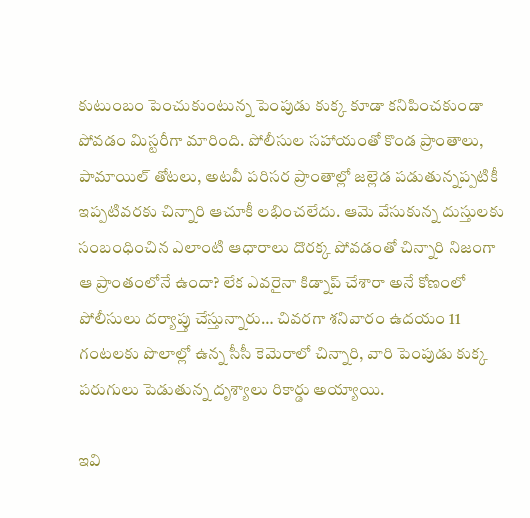కుటుంబం పెంచుకుంటున్న పెంపుడు కుక్క కూడా కనిపించకుండా పోవడం మిస్టరీగా మారింది. పోలీసుల సహాయంతో కొండ ప్రాంతాలు, పామాయిల్ తోటలు, అటవీ పరిసర ప్రాంతాల్లో జల్లెడ పడుతున్నప్పటికీ ఇప్పటివరకు చిన్నారి ఆచూకీ లభించలేదు. ఆమె వేసుకున్న దుస్తులకు సంబంధించిన ఎలాంటి ఆధారాలు దొరక్క పోవడంతో చిన్నారి నిజంగా ఆ ప్రాంతంలోనే ఉందా? లేక ఎవరైనా కిడ్నాప్ చేశారా అనే కోణంలో పోలీసులు దర్యాప్తు చేస్తున్నారు… చివరగా శనివారం ఉదయం 11 గంటలకు పొలాల్లో ఉన్న సీసీ కెమెరాలో చిన్నారి, వారి పెంపుడు కుక్క పరుగులు పెడుతున్న దృశ్యాలు రికార్డు అయ్యాయి.

ఇవి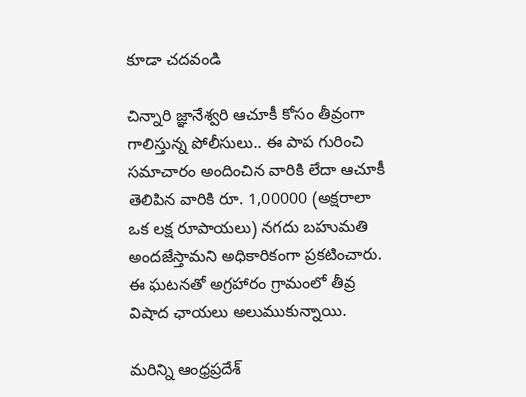కూడా చదవండి

చిన్నారి జ్ఞానేశ్వరి ఆచూకీ కోసం తీవ్రంగా గాలిస్తున్న పోలీసులు.. ఈ పాప గురించి సమాచారం అందించిన వారికి లేదా ఆచూకీ తెలిపిన వారికి రూ. 1,00000 (అక్షరాలా ఒక లక్ష రూపాయలు) నగదు బహుమతి అందజేస్తామని అధికారికంగా ప్రకటించారు. ఈ ఘటనతో అగ్రహారం గ్రామంలో తీవ్ర విషాద ఛాయలు అలుముకున్నాయి.

మరిన్ని ఆంధ్రప్రదేశ్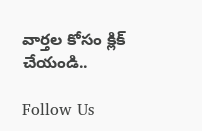వార్తల కోసం క్లిక్ చేయండి..

Follow Us